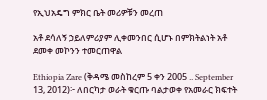የኢህአዴግ ምክር ቤት መሪዎቹን መረጠ

አቶ ደሳለኝ ኃይለምሪያም ሊቀመንበር ሲሆኑ በምክትልነት አቶ ደመቀ መኮንን ተመርጠዋል

Ethiopia Zare (ቅዳሜ መስከረም 5 ቀን 2005 .. September 13, 2012)፦ ለበርካታ ወራት ቁርጡ ባልታወቀ የአመራር ክፍተት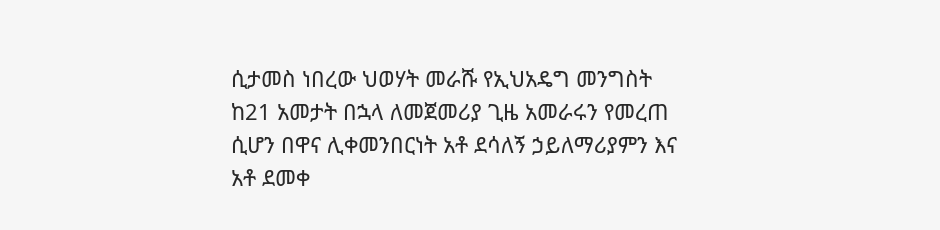ሲታመስ ነበረው ህወሃት መራሹ የኢህአዴግ መንግስት ከ21 አመታት በኋላ ለመጀመሪያ ጊዜ አመራሩን የመረጠ ሲሆን በዋና ሊቀመንበርነት አቶ ደሳለኝ ኃይለማሪያምን እና አቶ ደመቀ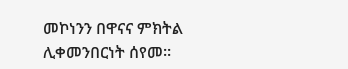መኮነንን በዋናና ምክትል ሊቀመንበርነት ሰየመ።